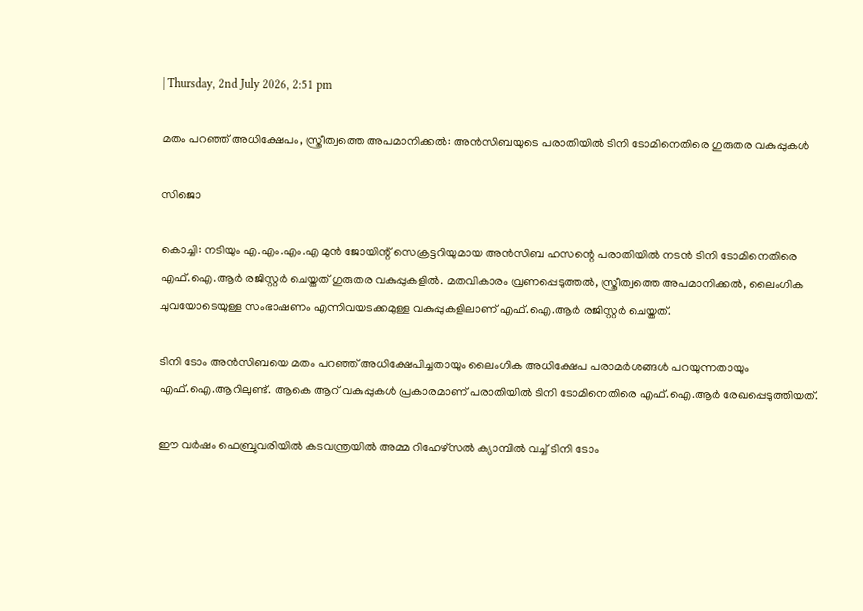| Thursday, 2nd July 2026, 2:51 pm

മതം പറഞ്ഞ് അധിക്ഷേപം, സ്ത്രീത്വത്തെ അപമാനിക്കല്‍: അന്‍സിബയുടെ പരാതിയില്‍ ടിനി ടോമിനെതിരെ ഗുരുതര വകുപ്പുകള്‍

സിജൊ

കൊച്ചി: നടിയും എ.എം.എം.എ മുന്‍ ജോയിന്റ് സെക്രട്ടറിയുമായ അന്‍സിബ ഹസന്റെ പരാതിയില്‍ നടന്‍ ടിനി ടോമിനെതിരെ എഫ്.ഐ.ആര്‍ രജിസ്റ്റര്‍ ചെയ്തത് ഗുരുതര വകുപ്പുകളില്‍. മതവികാരം വ്രണപ്പെടുത്തല്‍, സ്ത്രീത്വത്തെ അപമാനിക്കല്‍, ലൈംഗിക ചുവയോടെയുള്ള സംഭാഷണം എന്നിവയടക്കമുള്ള വകുപ്പുകളിലാണ് എഫ്.ഐ.ആര്‍ രജിസ്റ്റര്‍ ചെയ്തത്.

ടിനി ടോം അന്‍സിബയെ മതം പറഞ്ഞ് അധിക്ഷേപിച്ചതായും ലൈംഗിക അധിക്ഷേപ പരാമര്‍ശങ്ങള്‍ പറയുന്നതായും എഫ്.ഐ.ആറിലുണ്ട്. ആകെ ആറ് വകുപ്പുകള്‍ പ്രകാരമാണ് പരാതിയില്‍ ടിനി ടോമിനെതിരെ എഫ്.ഐ.ആര്‍ രേഖപ്പെടുത്തിയത്.

ഈ വര്‍ഷം ഫെബ്രുവരിയില്‍ കടവന്ത്രയില്‍ അമ്മ റിഹേഴ്‌സല്‍ ക്യാമ്പില്‍ വച്ച് ടിനി ടോം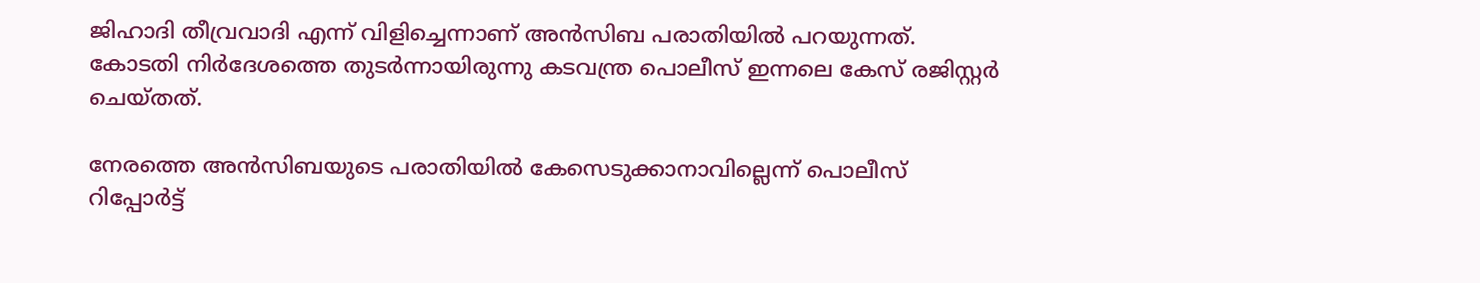ജിഹാദി തീവ്രവാദി എന്ന് വിളിച്ചെന്നാണ് അന്‍സിബ പരാതിയില്‍ പറയുന്നത്. കോടതി നിര്‍ദേശത്തെ തുടര്‍ന്നായിരുന്നു കടവന്ത്ര പൊലീസ് ഇന്നലെ കേസ് രജിസ്റ്റര്‍ ചെയ്തത്.

നേരത്തെ അന്‍സിബയുടെ പരാതിയില്‍ കേസെടുക്കാനാവില്ലെന്ന് പൊലീസ് റിപ്പോര്‍ട്ട്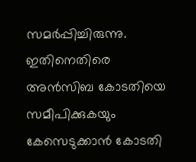സമര്‍പ്പിച്ചിരുന്നു. ഇതിനെതിരെ അന്‍സിബ കോടതിയെ സമീപിക്കുകയും കേസെടുക്കാന്‍ കോടതി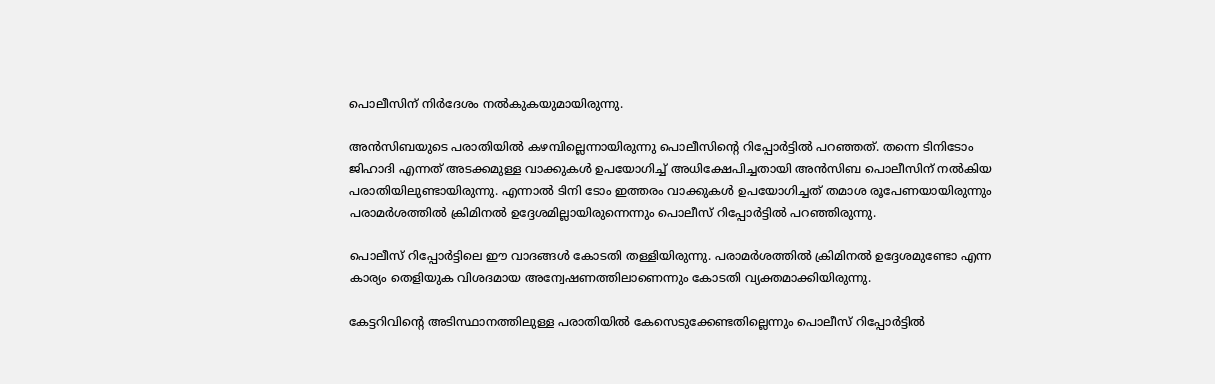പൊലീസിന് നിര്‍ദേശം നല്‍കുകയുമായിരുന്നു.

അന്‍സിബയുടെ പരാതിയില്‍ കഴമ്പില്ലെന്നായിരുന്നു പൊലീസിന്റെ റിപ്പോര്‍ട്ടില്‍ പറഞ്ഞത്. തന്നെ ടിനിടോം ജിഹാദി എന്നത് അടക്കമുള്ള വാക്കുകള്‍ ഉപയോഗിച്ച് അധിക്ഷേപിച്ചതായി അന്‍സിബ പൊലീസിന് നല്‍കിയ പരാതിയിലുണ്ടായിരുന്നു. എന്നാല്‍ ടിനി ടോം ഇത്തരം വാക്കുകള്‍ ഉപയോഗിച്ചത് തമാശ രൂപേണയായിരുന്നും പരാമര്‍ശത്തില്‍ ക്രിമിനല്‍ ഉദ്ദേശമില്ലായിരുന്നെന്നും പൊലീസ് റിപ്പോര്‍ട്ടില്‍ പറഞ്ഞിരുന്നു.

പൊലീസ് റിപ്പോര്‍ട്ടിലെ ഈ വാദങ്ങള്‍ കോടതി തള്ളിയിരുന്നു. പരാമര്‍ശത്തില്‍ ക്രിമിനല്‍ ഉദ്ദേശമുണ്ടോ എന്ന കാര്യം തെളിയുക വിശദമായ അന്വേഷണത്തിലാണെന്നും കോടതി വ്യക്തമാക്കിയിരുന്നു.

കേട്ടറിവിന്റെ അടിസ്ഥാനത്തിലുള്ള പരാതിയില്‍ കേസെടുക്കേണ്ടതില്ലെന്നും പൊലീസ് റിപ്പോര്‍ട്ടില്‍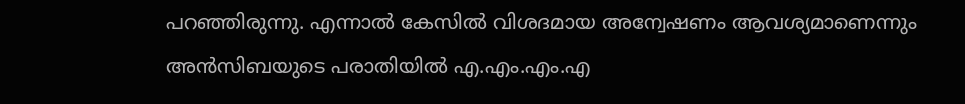പറഞ്ഞിരുന്നു. എന്നാല്‍ കേസില്‍ വിശദമായ അന്വേഷണം ആവശ്യമാണെന്നും അന്‍സിബയുടെ പരാതിയില്‍ എ.എം.എം.എ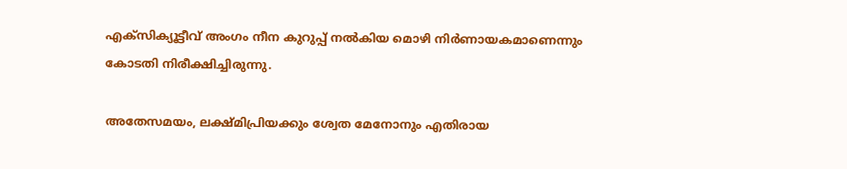എക്സിക്യൂട്ടീവ് അംഗം നീന കുറുപ്പ് നല്‍കിയ മൊഴി നിര്‍ണായകമാണെന്നും കോടതി നിരീക്ഷിച്ചിരുന്നു.

അതേസമയം, ലക്ഷ്മിപ്രിയക്കും ശ്വേത മേനോനും എതിരായ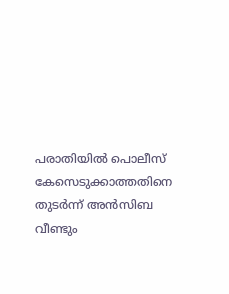പരാതിയില്‍ പൊലീസ് കേസെടുക്കാത്തതിനെ തുടര്‍ന്ന് അന്‍സിബ വീണ്ടും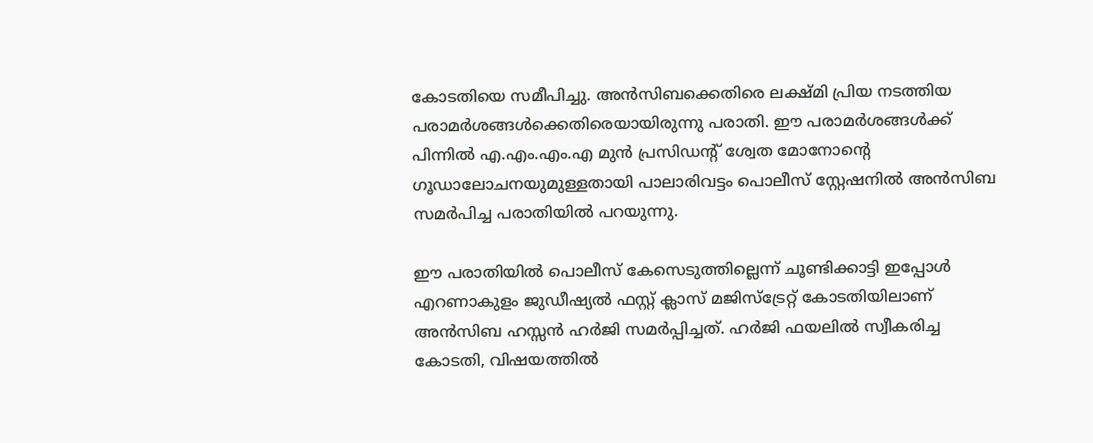കോടതിയെ സമീപിച്ചു. അന്‍സിബക്കെതിരെ ലക്ഷ്മി പ്രിയ നടത്തിയ പരാമര്‍ശങ്ങള്‍ക്കെതിരെയായിരുന്നു പരാതി. ഈ പരാമര്‍ശങ്ങള്‍ക്ക് പിന്നില്‍ എ.എം.എം.എ മുന്‍ പ്രസിഡന്റ് ശ്വേത മോനോന്റെ ഗൂഡാലോചനയുമുള്ളതായി പാലാരിവട്ടം പൊലീസ് സ്റ്റേഷനില്‍ അന്‍സിബ സമര്‍പിച്ച പരാതിയില്‍ പറയുന്നു.

ഈ പരാതിയില്‍ പൊലീസ് കേസെടുത്തില്ലെന്ന് ചൂണ്ടിക്കാട്ടി ഇപ്പോള്‍ എറണാകുളം ജുഡീഷ്യല്‍ ഫസ്റ്റ് ക്ലാസ് മജിസ്ട്രേറ്റ് കോടതിയിലാണ് അന്‍സിബ ഹസ്സന്‍ ഹര്‍ജി സമര്‍പ്പിച്ചത്. ഹര്‍ജി ഫയലില്‍ സ്വീകരിച്ച കോടതി, വിഷയത്തില്‍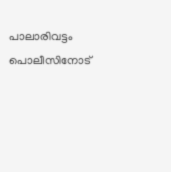പാലാരിവട്ടം പൊലീസിനോട്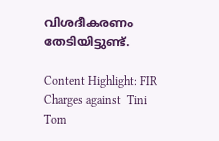വിശദീകരണം തേടിയിട്ടുണ്ട്.

Content Highlight: FIR Charges against  Tini Tom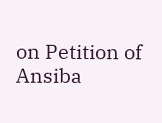on Petition of Ansiba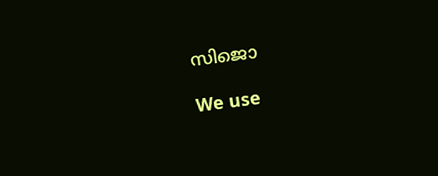സിജൊ

We use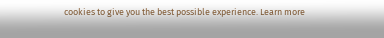cookies to give you the best possible experience. Learn more